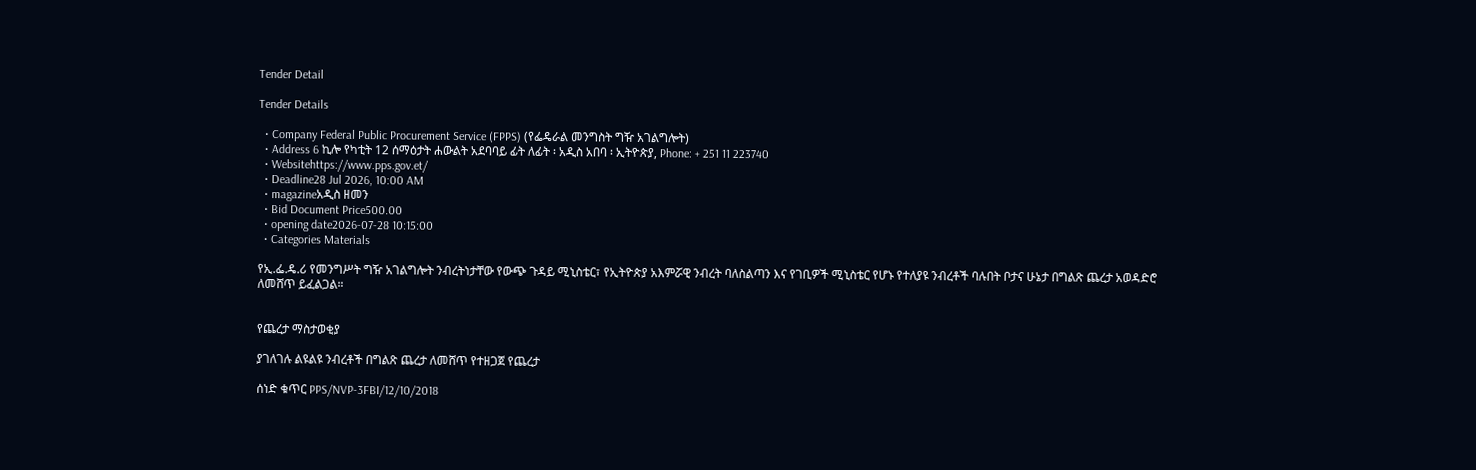Tender Detail

Tender Details

  • Company Federal Public Procurement Service (FPPS) (የፌዴራል መንግስት ግዥ አገልግሎት)
  • Address 6 ኪሎ የካቲት 12 ሰማዕታት ሐውልት አደባባይ ፊት ለፊት ፡ አዲስ አበባ ፡ ኢትዮጵያ, Phone: + 251 11 223740
  • Websitehttps://www.pps.gov.et/
  • Deadline28 Jul 2026, 10:00 AM
  • magazineአዲስ ዘመን
  • Bid Document Price500.00
  • opening date2026-07-28 10:15:00
  • Categories Materials

የኢ.ፌ.ዴ.ሪ የመንግሥት ግዥ አገልግሎት ንብረትነታቸው የውጭ ጉዳይ ሚኒስቴር፣ የኢትዮጵያ አእምሯዊ ንብረት ባለስልጣን እና የገቢዎች ሚኒስቴር የሆኑ የተለያዩ ንብረቶች ባሉበት ቦታና ሁኔታ በግልጽ ጨረታ አወዳድሮ ለመሸጥ ይፈልጋል።


የጨረታ ማስታወቂያ

ያገለገሉ ልዩልዩ ንብረቶች በግልጽ ጨረታ ለመሸጥ የተዘጋጀ የጨረታ

ሰነድ ቁጥር PPS/NVP-3FBI/12/10/2018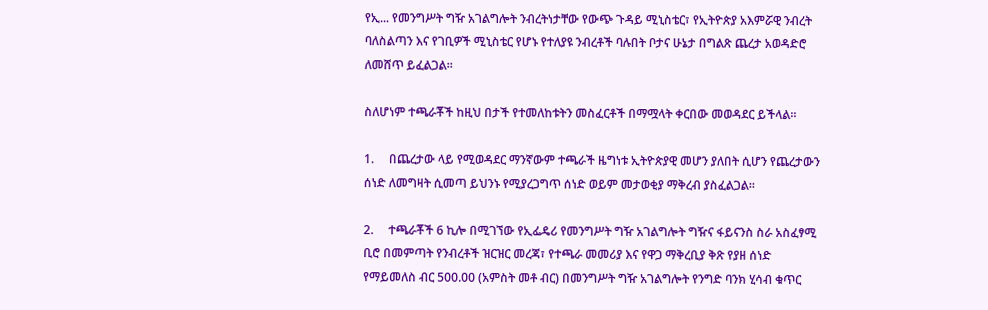የኢ... የመንግሥት ግዥ አገልግሎት ንብረትነታቸው የውጭ ጉዳይ ሚኒስቴር፣ የኢትዮጵያ አእምሯዊ ንብረት ባለስልጣን እና የገቢዎች ሚኒስቴር የሆኑ የተለያዩ ንብረቶች ባሉበት ቦታና ሁኔታ በግልጽ ጨረታ አወዳድሮ ለመሸጥ ይፈልጋል።

ስለሆነም ተጫራቾች ከዚህ በታች የተመለከቱትን መስፈርቶች በማሟላት ቀርበው መወዳደር ይችላል።

1.     በጨረታው ላይ የሚወዳደር ማንኛውም ተጫራች ዜግነቱ ኢትዮጵያዊ መሆን ያለበት ሲሆን የጨረታውን ሰነድ ለመግዛት ሲመጣ ይህንኑ የሚያረጋግጥ ሰነድ ወይም መታወቂያ ማቅረብ ያስፈልጋል።

2.     ተጫራቾች 6 ኪሎ በሚገኘው የኢፌዴሪ የመንግሥት ግዥ አገልግሎት ግዥና ፋይናንስ ስራ አስፈፃሚ ቢሮ በመምጣት የንብረቶች ዝርዝር መረጃ፣ የተጫራ መመሪያ እና የዋጋ ማቅረቢያ ቅጽ የያዘ ሰነድ የማይመለስ ብር 500.00 (አምስት መቶ ብር) በመንግሥት ግዥ አገልግሎት የንግድ ባንክ ሂሳብ ቁጥር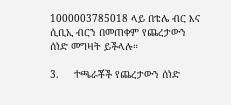1000003785018 ላይ በቴሌ ብር እና ሲቢኢ ብርን በመጠቀም የጨረታውን ሰነድ መግዛት ይችላሉ።

3.     ተጫራቾች የጨረታውን ሰነድ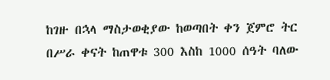ከገዙ በኋላ ማስታወቂያው ከወጣበት ቀን ጀምሮ ትር በሥራ ቀናት ከጠዋቱ 300 እስከ 1000 ሰዓት ባለው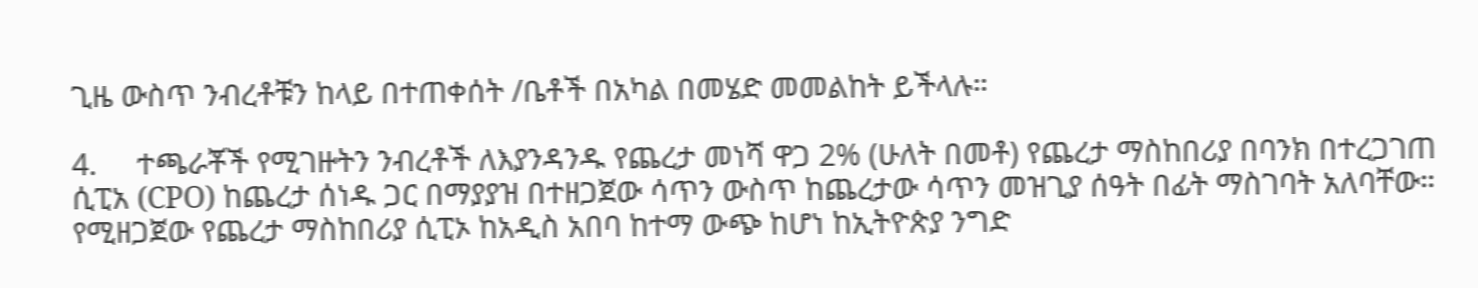ጊዜ ውስጥ ንብረቶቹን ከላይ በተጠቀሰት /ቤቶች በአካል በመሄድ መመልከት ይችላሉ።

4.     ተጫራቾች የሚገዙትን ንብረቶች ለእያንዳንዱ የጨረታ መነሻ ዋጋ 2% (ሁለት በመቶ) የጨረታ ማስከበሪያ በባንክ በተረጋገጠ ሲፒአ (CPO) ከጨረታ ሰነዱ ጋር በማያያዝ በተዘጋጀው ሳጥን ውስጥ ከጨረታው ሳጥን መዝጊያ ሰዓት በፊት ማስገባት አለባቸው። የሚዘጋጀው የጨረታ ማስከበሪያ ሲፒኦ ከአዲስ አበባ ከተማ ውጭ ከሆነ ከኢትዮጵያ ንግድ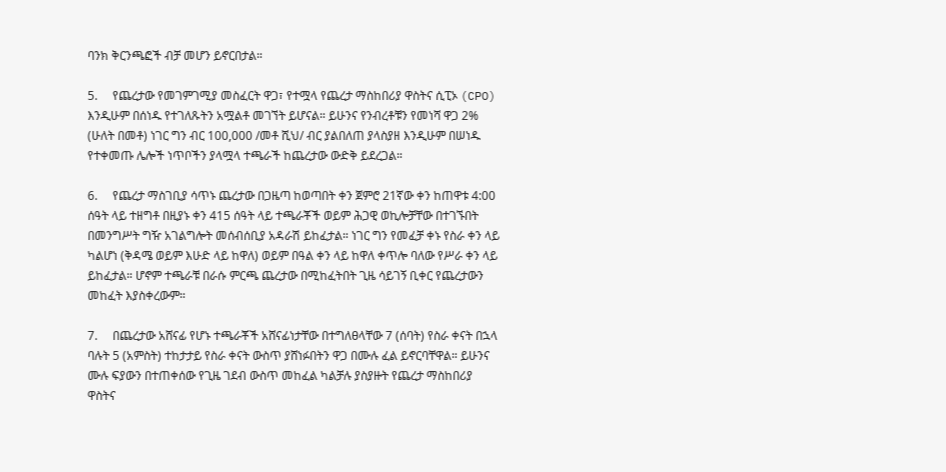ባንክ ቅርንጫፎች ብቻ መሆን ይኖርበታል።

5.     የጨረታው የመገምገሚያ መስፈርት ዋጋ፣ የተሟላ የጨረታ ማስከበሪያ ዋስትና ሲፒኦ (CPO) እንዲሁም በሰነዱ የተገለጹትን አሟልቶ መገኘት ይሆናል። ይሁንና የንብረቶቹን የመነሻ ዋጋ 2% (ሁለት በመቶ) ነገር ግን ብር 100,000 /መቶ ሺህ/ ብር ያልበለጠ ያላስያዘ እንዲሁም በሠነዱ የተቀመጡ ሌሎች ነጥቦችን ያላሟላ ተጫራች ከጨረታው ውድቅ ይደረጋል።

6.     የጨረታ ማስገቢያ ሳጥኑ ጨረታው በጋዜጣ ከወጣበት ቀን ጀምሮ 21ኛው ቀን ከጠዋቱ 4:00 ሰዓት ላይ ተዘግቶ በዚያኑ ቀን 415 ሰዓት ላይ ተጫራቾች ወይም ሕጋዊ ወኪሎቻቸው በተገኙበት በመንግሥት ግዥ አገልግሎት መሰብሰቢያ አዳራሽ ይከፈታል። ነገር ግን የመፈቻ ቀኑ የስራ ቀን ላይ ካልሆነ (ቅዳሜ ወይም እሁድ ላይ ከዋለ) ወይም በዓል ቀን ላይ ከዋለ ቀጥሎ ባለው የሥራ ቀን ላይ ይከፈታል። ሆኖም ተጫራቹ በራሱ ምርጫ ጨረታው በሚከፈትበት ጊዜ ሳይገኝ ቢቀር የጨረታውን መከፈት እያስቀረውም።

7.     በጨረታው አሸናፊ የሆኑ ተጫራቾች አሸናፊነታቸው በተግለፀላቸው 7 (ሰባት) የስራ ቀናት በኋላ ባሉት 5 (አምስት) ተከታታይ የስራ ቀናት ውስጥ ያሸነፉበትን ዋጋ በሙሉ ፈል ይኖርባቸዋል። ይሁንና ሙሉ ፍያውን በተጠቀሰው የጊዜ ገደብ ውስጥ መከፈል ካልቻሉ ያስያዙት የጨረታ ማስከበሪያ ዋስትና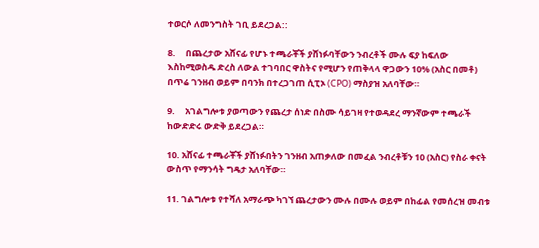ተወርሶ ለመንግስት ገቢ ይደረጋል::

8.     በጨረታው አሸናፊ የሆኑ ተጫራቾች ያሸነፉባቸውን ንብረቶች ሙሉ ፍያ ከፍለው እስከሚወስዱ ድረስ ለውል ተገባበር ዋስትና የሚሆን የጠቅላላ ዋጋውን 10% (አስር በመቶ) በጥሬ ገንዘብ ወይም በባንክ በተረጋገጠ ሲፒኦ (CPO) ማስያዝ አለባቸው።

9.     አገልግሎቱ ያወጣውን የጨረታ ሰነድ በስሙ ሳይገዛ የተወዳደረ ማንኛውም ተጫራች ከውድድሩ ውድቅ ይደረጋል።

10. አሸናፊ ተጫራቾች ያሸነፉበትን ገንዘብ አጠቃለው በመፈል ንብረቶቹን 10 (አስር) የስራ ቀናት ውስጥ የማንሳት ግዴታ አለባቸው።

11. ገልግሎቱ የተሻለ አማራጭ ካገኘ ጨረታውን ሙሉ በሙሉ ወይም በከፊል የመሰረዝ መብቱ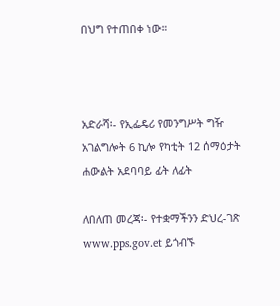በህግ የተጠበቀ ነው።



አድራሻ፡- የኢፌዴሪ የመንግሥት ግዥ አገልግሎት 6 ኪሎ የካቲት 12 ሰማዕታት ሐውልት አደባባይ ፊት ለፊት

ለበለጠ መረጃ፡- የተቋማችንን ድህረ-ገጽ www.pps.gov.et ይጎብኙ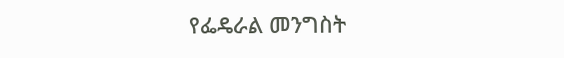የፌዴራል መንግስት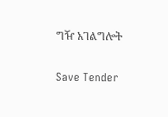ግዥ አገልግሎት

Save Tender